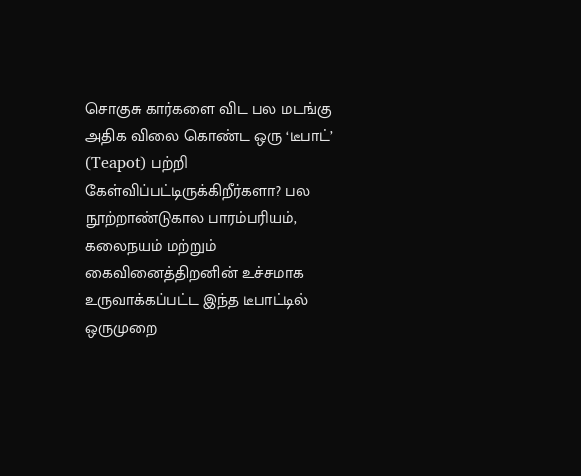சொகுசு கார்களை விட பல மடங்கு அதிக விலை கொண்ட ஒரு ‘டீபாட்’ (Teapot) பற்றி கேள்விப்பட்டிருக்கிறீர்களா? பல நூற்றாண்டுகால பாரம்பரியம், கலைநயம் மற்றும் கைவினைத்திறனின் உச்சமாக உருவாக்கப்பட்ட இந்த டீபாட்டில் ஒருமுறை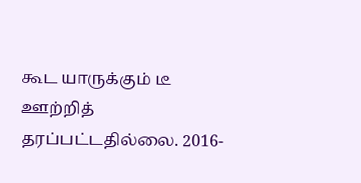கூட யாருக்கும் டீ ஊற்றித் தரப்பட்டதில்லை. 2016-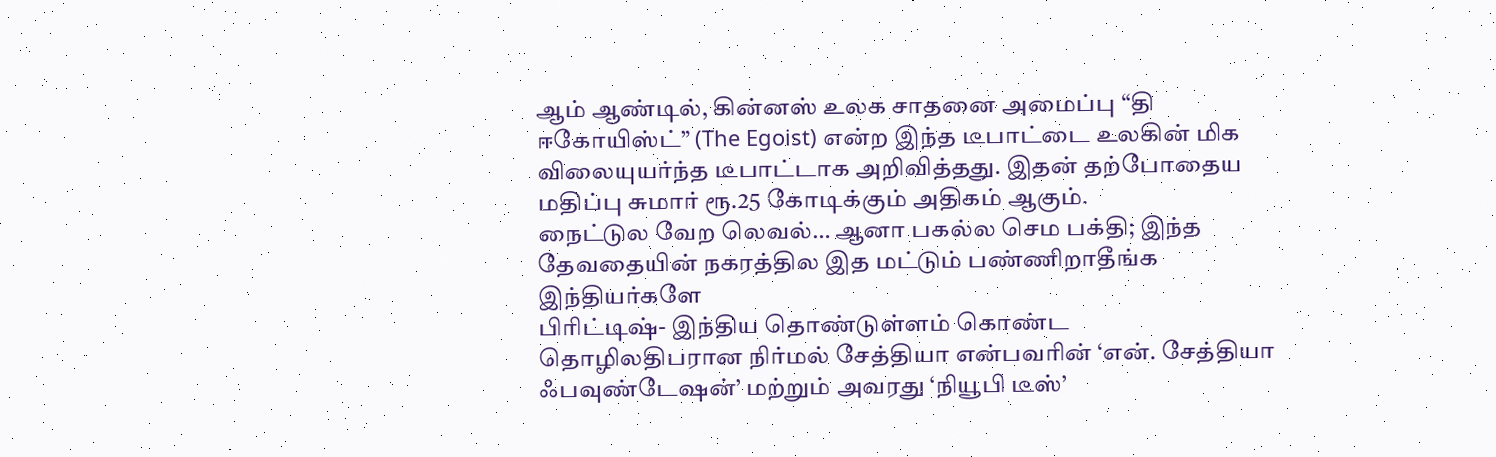ஆம் ஆண்டில், கின்னஸ் உலக சாதனை அமைப்பு “தி ஈகோயிஸ்ட்” (The Egoist) என்ற இந்த டீபாட்டை உலகின் மிக விலையுயர்ந்த டீபாட்டாக அறிவித்தது. இதன் தற்போதைய மதிப்பு சுமார் ரூ.25 கோடிக்கும் அதிகம் ஆகும்.
நைட்டுல வேற லெவல்… ஆனா பகல்ல செம பக்தி; இந்த தேவதையின் நகரத்தில இத மட்டும் பண்ணிறாதீங்க இந்தியர்களே
பிரிட்டிஷ்- இந்திய தொண்டுள்ளம் கொண்ட தொழிலதிபரான நிர்மல் சேத்தியா என்பவரின் ‘என். சேத்தியா ஃபவுண்டேஷன்’ மற்றும் அவரது ‘நியூபி டீஸ்’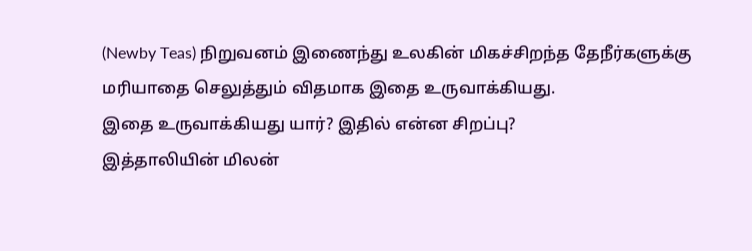(Newby Teas) நிறுவனம் இணைந்து உலகின் மிகச்சிறந்த தேநீர்களுக்கு மரியாதை செலுத்தும் விதமாக இதை உருவாக்கியது.
இதை உருவாக்கியது யார்? இதில் என்ன சிறப்பு?
இத்தாலியின் மிலன்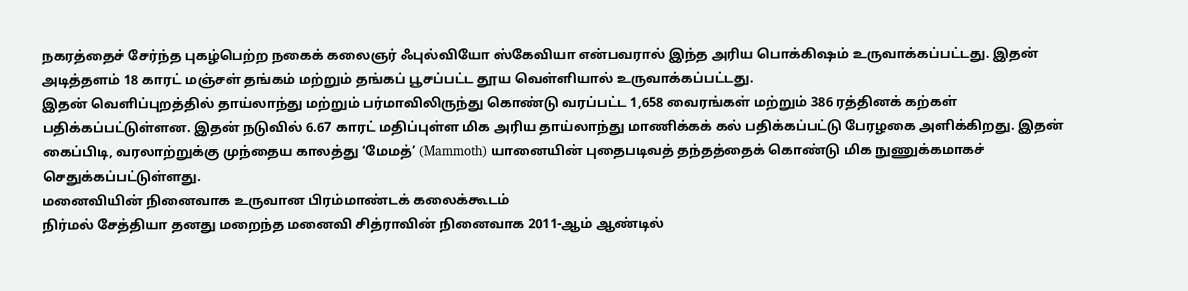நகரத்தைச் சேர்ந்த புகழ்பெற்ற நகைக் கலைஞர் ஃபுல்வியோ ஸ்கேவியா என்பவரால் இந்த அரிய பொக்கிஷம் உருவாக்கப்பட்டது. இதன் அடித்தளம் 18 காரட் மஞ்சள் தங்கம் மற்றும் தங்கப் பூசப்பட்ட தூய வெள்ளியால் உருவாக்கப்பட்டது.
இதன் வெளிப்புறத்தில் தாய்லாந்து மற்றும் பர்மாவிலிருந்து கொண்டு வரப்பட்ட 1,658 வைரங்கள் மற்றும் 386 ரத்தினக் கற்கள் பதிக்கப்பட்டுள்ளன. இதன் நடுவில் 6.67 காரட் மதிப்புள்ள மிக அரிய தாய்லாந்து மாணிக்கக் கல் பதிக்கப்பட்டு பேரழகை அளிக்கிறது. இதன் கைப்பிடி, வரலாற்றுக்கு முந்தைய காலத்து ‘மேமத்’ (Mammoth) யானையின் புதைபடிவத் தந்தத்தைக் கொண்டு மிக நுணுக்கமாகச் செதுக்கப்பட்டுள்ளது.
மனைவியின் நினைவாக உருவான பிரம்மாண்டக் கலைக்கூடம்
நிர்மல் சேத்தியா தனது மறைந்த மனைவி சித்ராவின் நினைவாக 2011-ஆம் ஆண்டில்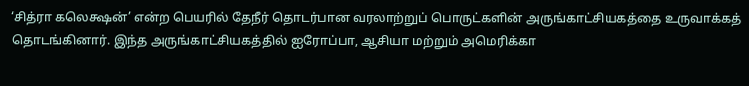‘சித்ரா கலெக்ஷன்’ என்ற பெயரில் தேநீர் தொடர்பான வரலாற்றுப் பொருட்களின் அருங்காட்சியகத்தை உருவாக்கத் தொடங்கினார். இந்த அருங்காட்சியகத்தில் ஐரோப்பா, ஆசியா மற்றும் அமெரிக்கா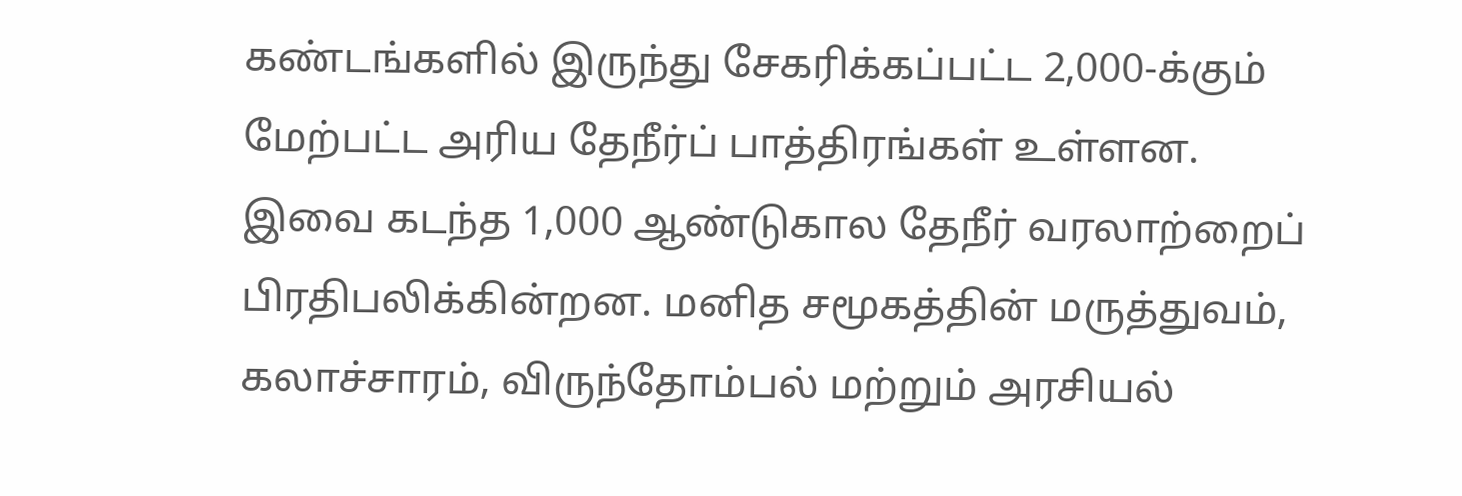கண்டங்களில் இருந்து சேகரிக்கப்பட்ட 2,000-க்கும் மேற்பட்ட அரிய தேநீர்ப் பாத்திரங்கள் உள்ளன.
இவை கடந்த 1,000 ஆண்டுகால தேநீர் வரலாற்றைப் பிரதிபலிக்கின்றன. மனித சமூகத்தின் மருத்துவம், கலாச்சாரம், விருந்தோம்பல் மற்றும் அரசியல்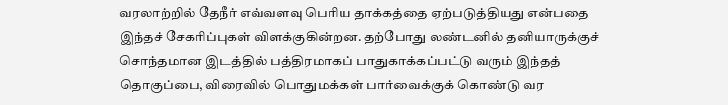வரலாற்றில் தேநீர் எவ்வளவு பெரிய தாக்கத்தை ஏற்படுத்தியது என்பதை இந்தச் சேகரிப்புகள் விளக்குகின்றன. தற்போது லண்டனில் தனியாருக்குச் சொந்தமான இடத்தில் பத்திரமாகப் பாதுகாக்கப்பட்டு வரும் இந்தத் தொகுப்பை, விரைவில் பொதுமக்கள் பார்வைக்குக் கொண்டு வர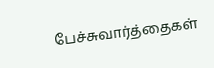பேச்சுவார்த்தைகள்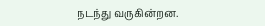நடந்து வருகின்றன.